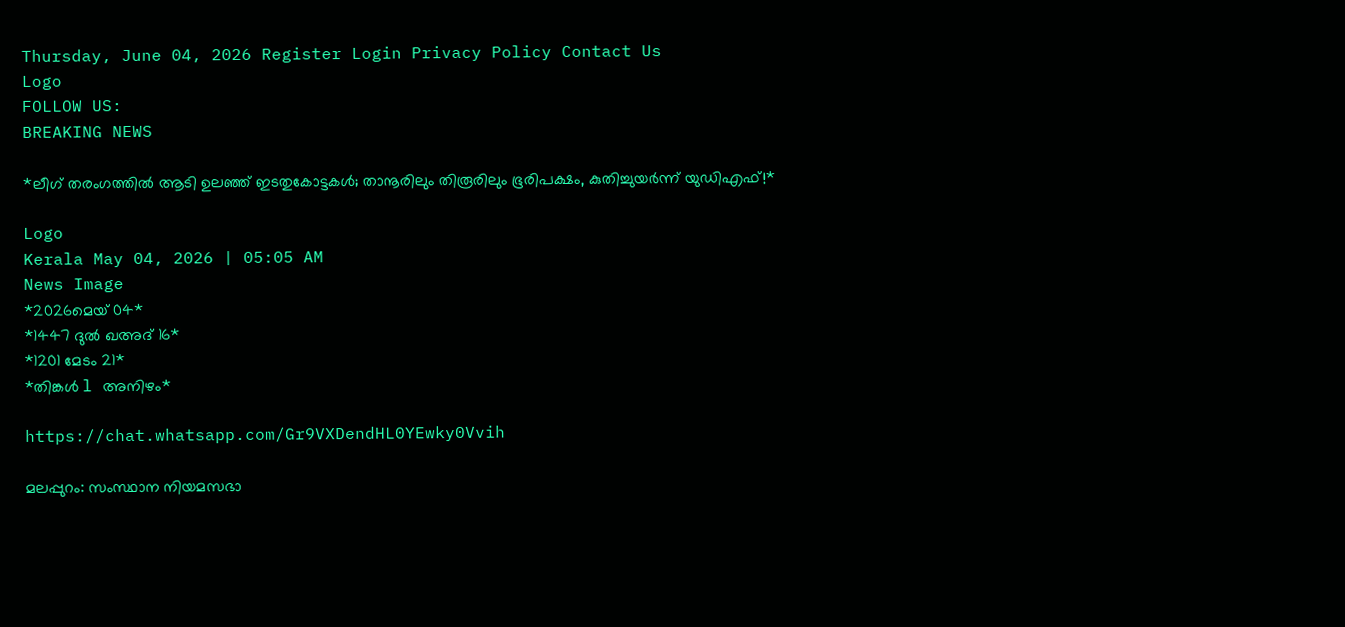Thursday, June 04, 2026 Register Login Privacy Policy Contact Us
Logo
FOLLOW US:
BREAKING NEWS

*ലീഗ് തരംഗത്തിൽ ആടി ഉലഞ്ഞ് ഇടതുകോട്ടകൾ; താനൂരിലും തിരൂരിലും ഭൂരിപക്ഷം, കുതിച്ചുയർന്ന് യുഡിഎഫ്!*

Logo
Kerala May 04, 2026 | 05:05 AM
News Image
*2026മെയ്‌ 04*
*1447 ദുൽ ഖഅദ് 16*
*1201 മേടം 21*
*തിങ്കൾ l അനിഴം*

https://chat.whatsapp.com/Gr9VXDendHL0YEwky0Vvih

മലപ്പുറം: സംസ്ഥാന നിയമസഭാ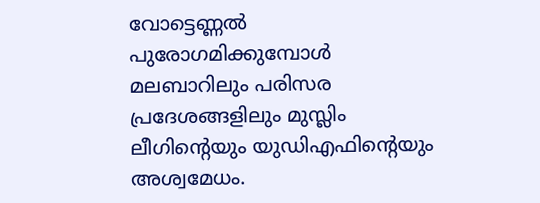വോട്ടെണ്ണൽ പുരോഗമിക്കുമ്പോൾ മലബാറിലും പരിസര പ്രദേശങ്ങളിലും മുസ്ലിം ലീഗിന്റെയും യുഡിഎഫിന്റെയും അശ്വമേധം.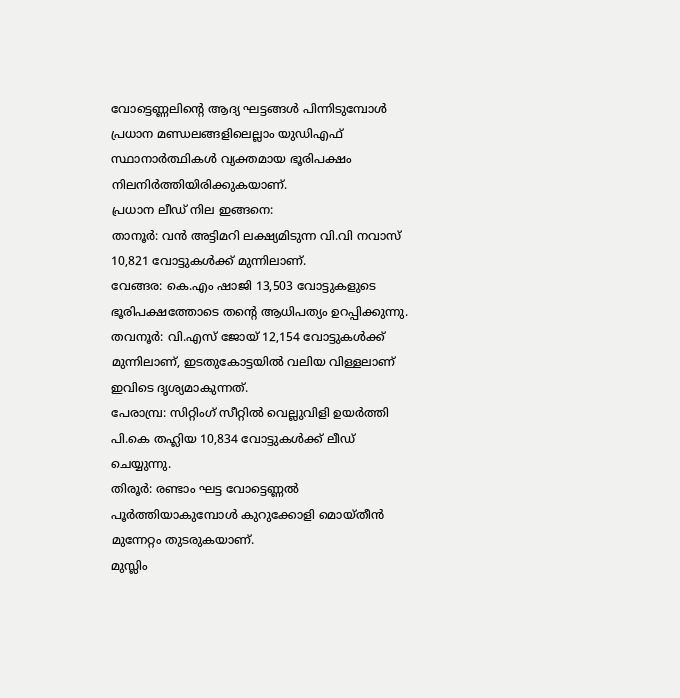വോട്ടെണ്ണലിന്റെ ആദ്യ ഘട്ടങ്ങൾ പിന്നിടുമ്പോൾ പ്രധാന മണ്ഡലങ്ങളിലെല്ലാം യുഡിഎഫ് സ്ഥാനാർത്ഥികൾ വ്യക്തമായ ഭൂരിപക്ഷം നിലനിർത്തിയിരിക്കുകയാണ്.
പ്രധാന ലീഡ് നില ഇങ്ങനെ:
താനൂർ: വൻ അട്ടിമറി ലക്ഷ്യമിടുന്ന വി.വി നവാസ് 10,821 വോട്ടുകൾക്ക് മുന്നിലാണ്.
വേങ്ങര: കെ.എം ഷാജി 13,503 വോട്ടുകളുടെ ഭൂരിപക്ഷത്തോടെ തന്റെ ആധിപത്യം ഉറപ്പിക്കുന്നു.
തവനൂർ: വി.എസ് ജോയ് 12,154 വോട്ടുകൾക്ക് മുന്നിലാണ്, ഇടതുകോട്ടയിൽ വലിയ വിള്ളലാണ് ഇവിടെ ദൃശ്യമാകുന്നത്.
പേരാമ്പ്ര: സിറ്റിംഗ് സീറ്റിൽ വെല്ലുവിളി ഉയർത്തി പി.കെ തഹ്ലിയ 10,834 വോട്ടുകൾക്ക് ലീഡ് ചെയ്യുന്നു.
തിരൂർ: രണ്ടാം ഘട്ട വോട്ടെണ്ണൽ പൂർത്തിയാകുമ്പോൾ കുറുക്കോളി മൊയ്തീൻ മുന്നേറ്റം തുടരുകയാണ്.
മുസ്ലിം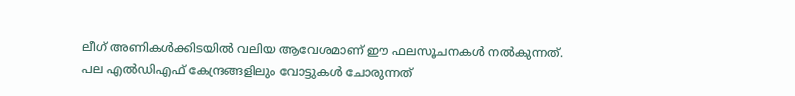ലീഗ് അണികൾക്കിടയിൽ വലിയ ആവേശമാണ് ഈ ഫലസൂചനകൾ നൽകുന്നത്. പല എൽഡിഎഫ് കേന്ദ്രങ്ങളിലും വോട്ടുകൾ ചോരുന്നത്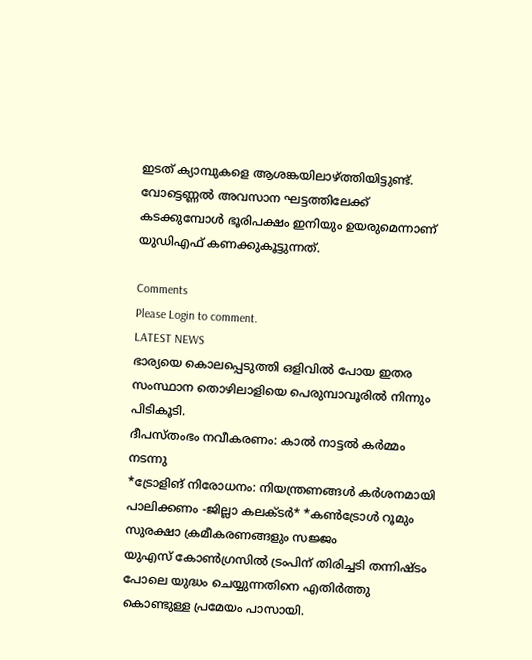ഇടത് ക്യാമ്പുകളെ ആശങ്കയിലാഴ്ത്തിയിട്ടുണ്ട്. വോട്ടെണ്ണൽ അവസാന ഘട്ടത്തിലേക്ക് കടക്കുമ്പോൾ ഭൂരിപക്ഷം ഇനിയും ഉയരുമെന്നാണ് യുഡിഎഫ് കണക്കുകൂട്ടുന്നത്.

Comments
Please Login to comment.
LATEST NEWS
ഭാര്യയെ കൊലപ്പെടുത്തി ഒളിവിൽ പോയ ഇതര സംസ്ഥാന തൊഴിലാളിയെ പെരുമ്പാവൂരിൽ നിന്നും പിടികൂടി.
ദീപസ്തംഭം നവീകരണം: കാൽ നാട്ടൽ കർമ്മം നടന്നു
*ട്രോളിങ് നിരോധനം: നിയന്ത്രണങ്ങള്‍ കര്‍ശനമായി പാലിക്കണം -ജില്ലാ കലക്ടര്‍* *കണ്‍ട്രോള്‍ റൂമും സുരക്ഷാ ക്രമീകരണങ്ങളും സജ്ജം
യുഎസ് കോൺഗ്രസിൽ ട്രംപിന് തിരിച്ചടി തന്നിഷ്ടം പോലെ യുദ്ധം ചെയ്യുന്നതിനെ എതിർത്തു കൊണ്ടുള്ള പ്രമേയം പാസായി.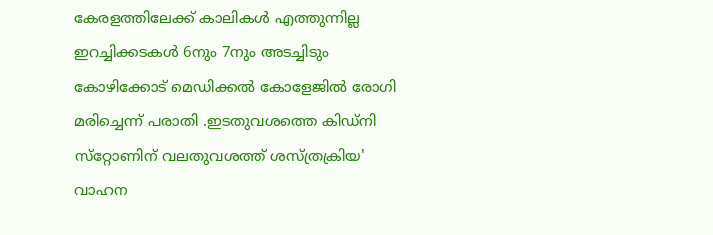കേരളത്തിലേക്ക് കാലികൾ എത്തുന്നില്ല ഇറച്ചിക്കടകൾ 6നും 7നും അടച്ചിടും
കോഴിക്കോട് മെഡിക്കൽ കോളേജിൽ രോഗി മരിച്ചെന്ന് പരാതി .ഇടതുവശത്തെ കിഡ്‌നി സ്‌റ്റോണിന് വലതുവശത്ത് ശസ്ത്രക്രിയ'
വാഹന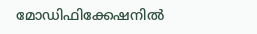മോഡിഫിക്കേഷനിൽ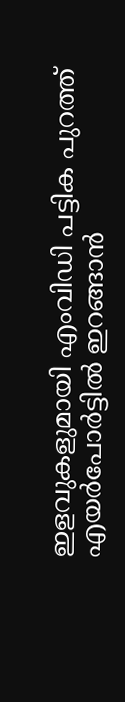ഇളവുകളുമായി എംവിഡി പട്ടിക പുറത്ത്
എയർപോർട്ടിൽ ഇറങ്ങാൻ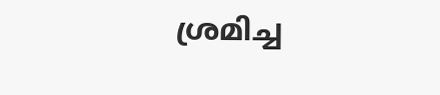ശ്ര‌മിച്ച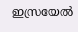ഇസ്രയേൽ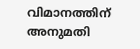വിമാനത്തിന് അനുമതി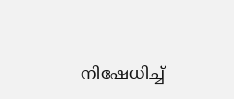നിഷേധിച്ച്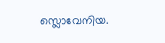സ്ലൊവേനിയ.